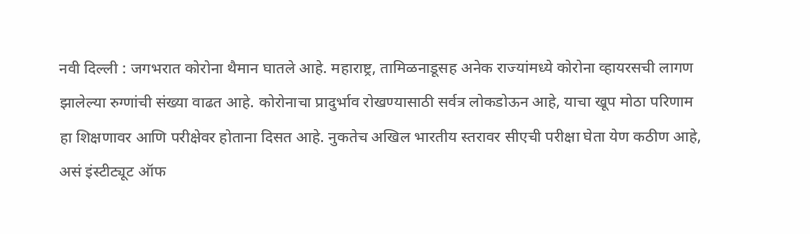नवी दिल्ली : जगभरात कोरोना थैमान घातले आहे. महाराष्ट्र, तामिळनाडूसह अनेक राज्यांमध्ये कोरोना व्हायरसची लागण झालेल्या रुग्णांची संख्या वाढत आहे. कोरोनाचा प्रादुर्भाव रोखण्यासाठी सर्वत्र लोकडोऊन आहे, याचा खूप मोठा परिणाम हा शिक्षणावर आणि परीक्षेवर होताना दिसत आहे. नुकतेच अखिल भारतीय स्तरावर सीएची परीक्षा घेता येण कठीण आहे, असं इंस्टीट्यूट ऑफ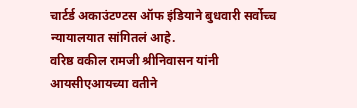चार्टर्ड अकाउंटण्टस ऑफ इंडियाने बुधवारी सर्वोच्च न्यायालयात सांगितलं आहे.
वरिष्ठ वकील रामजी श्रीनिवासन यांनी आयसीएआयच्या वतीने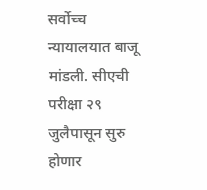सर्वोच्च न्यायालयात बाजू मांडली. सीएची परीक्षा २९ जुलैपासून सुरु होणार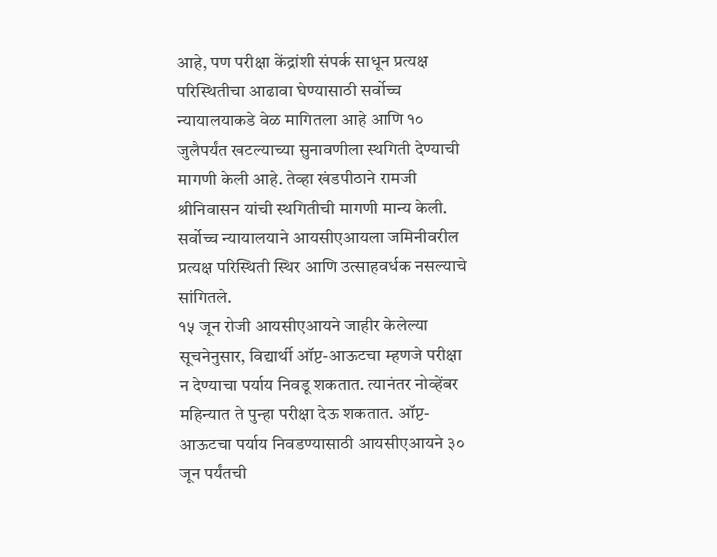आहे, पण परीक्षा केंद्रांशी संपर्क साधून प्रत्यक्ष परिस्थितीचा आढावा घेण्यासाठी सर्वोच्च न्यायालयाकडे वेळ मागितला आहे आणि १० जुलैपर्यंत खटल्याच्या सुनावणीला स्थगिती देण्याची मागणी केली आहे. तेव्हा खंडपीठाने रामजी श्रीनिवासन यांची स्थगितीची मागणी मान्य केली. सर्वोच्च न्यायालयाने आयसीएआयला जमिनीवरील प्रत्यक्ष परिस्थिती स्थिर आणि उत्साहवर्धक नसल्याचे सांगितले.
१५ जून रोजी आयसीएआयने जाहीर केलेल्या सूचनेनुसार, विद्यार्थी ऑप्ट-आऊटचा म्हणजे परीक्षा न देण्याचा पर्याय निवडू शकतात. त्यानंतर नोव्हेंबर महिन्यात ते पुन्हा परीक्षा देऊ शकतात. ऑप्ट-आऊटचा पर्याय निवडण्यासाठी आयसीएआयने ३० जून पर्यंतची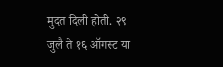मुदत दिली होती. २९ जुलै ते १६ ऑगस्ट या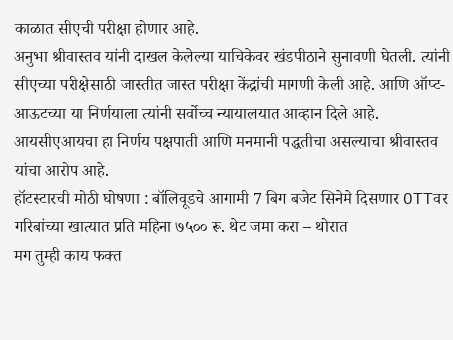काळात सीएची परीक्षा होणार आहे.
अनुभा श्रीवास्तव यांनी दाखल केलेल्या याचिकेवर खंडपीठाने सुनावणी घेतली. त्यांनी सीएच्या परीक्षेसाठी जास्तीत जास्त परीक्षा केंद्रांची मागणी केली आहे. आणि ऑप्ट-आऊटच्या या निर्णयाला त्यांनी सर्वोच्च न्यायालयात आव्हान दिले आहे. आयसीएआयचा हा निर्णय पक्षपाती आणि मनमानी पद्धतीचा असल्याचा श्रीवास्तव यांचा आरोप आहे.
हॉटस्टारची मोठी घोषणा : बॉलिवूडचे आगामी 7 बिग बजेट सिनेमे दिसणार OTTवर
गरिबांच्या खात्यात प्रति महिना ७५०० रू. थेट जमा करा – थोरात
मग तुम्ही काय फक्त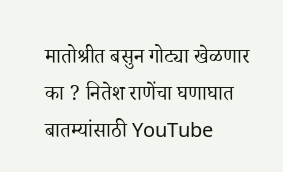मातोश्रीत बसुन गोट्या खेळणार का ? नितेश राणेंचा घणाघात
बातम्यांसाठी YouTube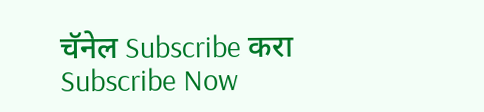चॅनेल Subscribe करा
Subscribe Now